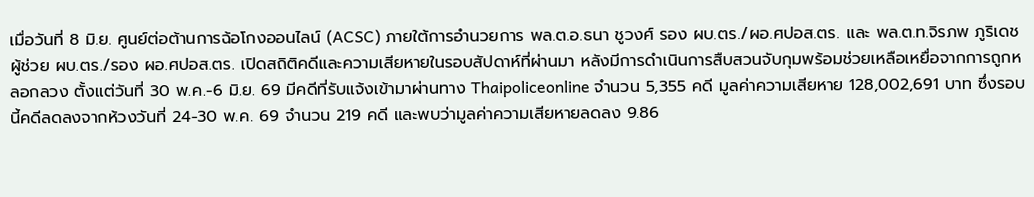เมื่อวันที่ 8 มิ.ย. ศูนย์ต่อต้านการฉ้อโกงออนไลน์ (ACSC) ภายใต้การอำนวยการ พล.ต.อ.ธนา ชูวงศ์ รอง ผบ.ตร./ผอ.ศปอส.ตร. และ พล.ต.ท.จิรภพ ภูริเดช ผู้ช่วย ผบ.ตร./รอง ผอ.ศปอส.ตร. เปิดสถิติคดีและความเสียหายในรอบสัปดาห์ที่ผ่านมา หลังมีการดำเนินการสืบสวนจับกุมพร้อมช่วยเหลือเหยื่อจากการถูกหลอกลวง ตั้งแต่วันที่ 30 พ.ค.-6 มิ.ย. 69 มีคดีที่รับแจ้งเข้ามาผ่านทาง Thaipoliceonline จำนวน 5,355 คดี มูลค่าความเสียหาย 128,002,691 บาท ซึ่งรอบนี้คดีลดลงจากห้วงวันที่ 24-30 พ.ค. 69 จำนวน 219 คดี และพบว่ามูลค่าความเสียหายลดลง 9.86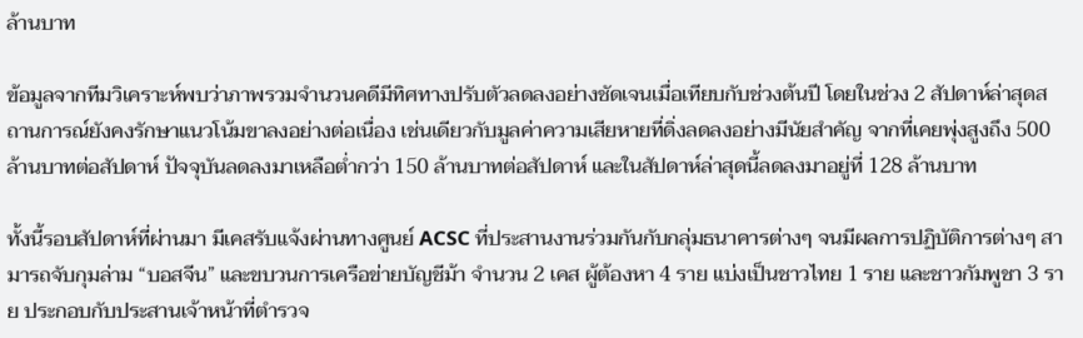ล้านบาท

ข้อมูลจากทีมวิเคราะห์พบว่าภาพรวมจำนวนคดีมีทิศทางปรับตัวลดลงอย่างชัดเจนเมื่อเทียบกับช่วงต้นปี โดยในช่วง 2 สัปดาห์ล่าสุดสถานการณ์ยังคงรักษาแนวโน้มขาลงอย่างต่อเนื่อง เช่นเดียวกับมูลค่าความเสียหายที่ดิ่งลดลงอย่างมีนัยสำคัญ จากที่เคยพุ่งสูงถึง 500 ล้านบาทต่อสัปดาห์ ปัจจุบันลดลงมาเหลือต่ำกว่า 150 ล้านบาทต่อสัปดาห์ และในสัปดาห์ล่าสุดนี้ลดลงมาอยู่ที่ 128 ล้านบาท

ทั้งนี้รอบสัปดาห์ที่ผ่านมา มีเคสรับแจ้งผ่านทางศูนย์ ACSC ที่ประสานงานร่วมกันกับกลุ่มธนาคารต่างๆ จนมีผลการปฏิบัติการต่างๆ สามารถจับกุมล่าม “บอสจีน” และขบวนการเครือข่ายบัญชีม้า จำนวน 2 เคส ผู้ต้องหา 4 ราย แบ่งเป็นชาวไทย 1 ราย และชาวกัมพูชา 3 ราย ประกอบกับประสานเจ้าหน้าที่ตำรวจ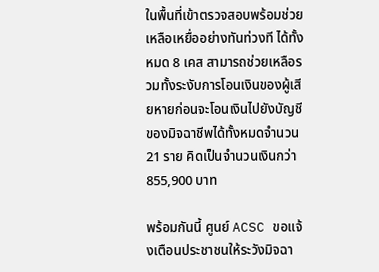ในพื้นที่เข้าตรวจสอบพร้อมช่วยเหลือเหยื่ออย่างทันท่วงที ได้ทั้งหมด 8 เคส สามารถช่วยเหลือรวมทั้งระงับการโอนเงินของผู้เสียหายก่อนจะโอนเงินไปยังบัญชีของมิจฉาชีพได้ทั้งหมดจำนวน 21 ราย คิดเป็นจำนวนเงินกว่า 855,900 บาท

พร้อมกันนี้ ศูนย์ ACSC ขอแจ้งเตือนประชาชนให้ระวังมิจฉา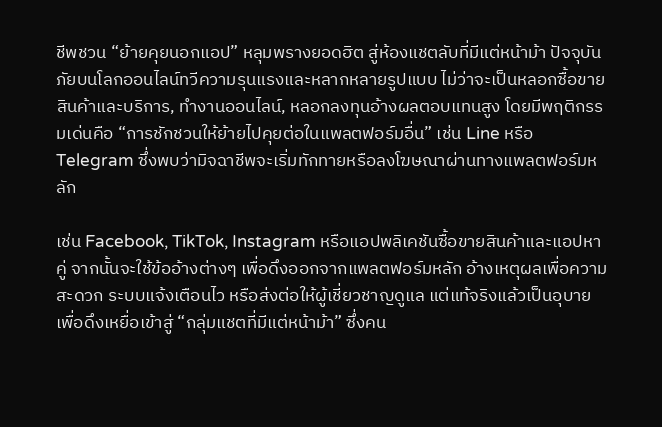ชีพชวน “ย้ายคุยนอกแอป” หลุมพรางยอดฮิต สู่ห้องแชตลับที่มีแต่หน้าม้า ปัจจุบันภัยบนโลกออนไลน์ทวีความรุนแรงและหลากหลายรูปแบบ ไม่ว่าจะเป็นหลอกซื้อขายสินค้าและบริการ, ทำงานออนไลน์, หลอกลงทุนอ้างผลตอบแทนสูง โดยมีพฤติกรรมเด่นคือ “การชักชวนให้ย้ายไปคุยต่อในแพลตฟอร์มอื่น” เช่น Line หรือ Telegram ซึ่งพบว่ามิจฉาชีพจะเริ่มทักทายหรือลงโฆษณาผ่านทางแพลตฟอร์มหลัก

เช่น Facebook, TikTok, Instagram หรือแอปพลิเคชันซื้อขายสินค้าและแอปหาคู่ จากนั้นจะใช้ข้ออ้างต่างๆ เพื่อดึงออกจากแพลตฟอร์มหลัก อ้างเหตุผลเพื่อความสะดวก ระบบแจ้งเตือนไว หรือส่งต่อให้ผู้เชี่ยวชาญดูแล แต่แท้จริงแล้วเป็นอุบายเพื่อดึงเหยื่อเข้าสู่ “กลุ่มแชตที่มีแต่หน้าม้า” ซึ่งคน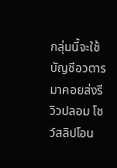กลุ่มนี้จะใช้บัญชีอวตารมาคอยส่งรีวิวปลอม โชว์สลิปโอน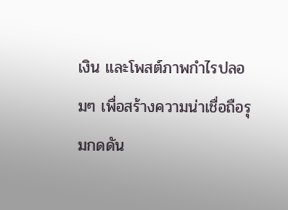เงิน และโพสต์ภาพกำไรปลอมๆ เพื่อสร้างความน่าเชื่อถือรุมกดดัน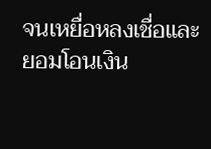จนเหยื่อหลงเชื่อและยอมโอนเงิน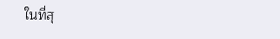ในที่สุ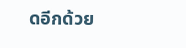ดอีกด้วย